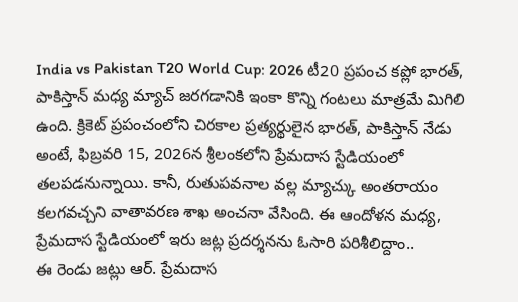India vs Pakistan T20 World Cup: 2026 టీ20 ప్రపంచ కప్లో భారత్, పాకిస్తాన్ మధ్య మ్యాచ్ జరగడానికి ఇంకా కొన్ని గంటలు మాత్రమే మిగిలి ఉంది. క్రికెట్ ప్రపంచంలోని చిరకాల ప్రత్యర్థులైన భారత్, పాకిస్తాన్ నేడు అంటే, ఫిబ్రవరి 15, 2026న శ్రీలంకలోని ప్రేమదాస స్టేడియంలో తలపడనున్నాయి. కానీ, రుతుపవనాల వల్ల మ్యాచ్కు అంతరాయం కలగవచ్చని వాతావరణ శాఖ అంచనా వేసింది. ఈ ఆందోళన మధ్య, ప్రేమదాస స్టేడియంలో ఇరు జట్ల ప్రదర్శనను ఓసారి పరిశీలిద్దాం..
ఈ రెండు జట్లు ఆర్. ప్రేమదాస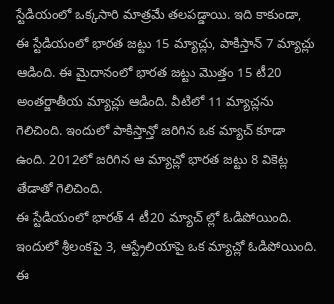స్టేడియంలో ఒక్కసారి మాత్రమే తలపడ్డాయి. ఇది కాకుండా, ఈ స్టేడియంలో భారత జట్టు 15 మ్యాచ్లు, పాకిస్తాన్ 7 మ్యాచ్లు ఆడింది. ఈ మైదానంలో భారత జట్టు మొత్తం 15 టీ20 అంతర్జాతీయ మ్యాచ్లు ఆడింది. వీటిలో 11 మ్యాచ్లను గెలిచింది. ఇందులో పాకిస్తాన్తో జరిగిన ఒక మ్యాచ్ కూడా ఉంది. 2012లో జరిగిన ఆ మ్యాచ్లో భారత జట్టు 8 వికెట్ల తేడాతో గెలిచింది.
ఈ స్టేడియంలో భారత్ 4 టీ20 మ్యాచ్ ల్లో ఓడిపోయింది. ఇందులో శ్రీలంకపై 3, ఆస్ట్రేలియాపై ఒక మ్యాచ్లో ఓడిపోయింది. ఈ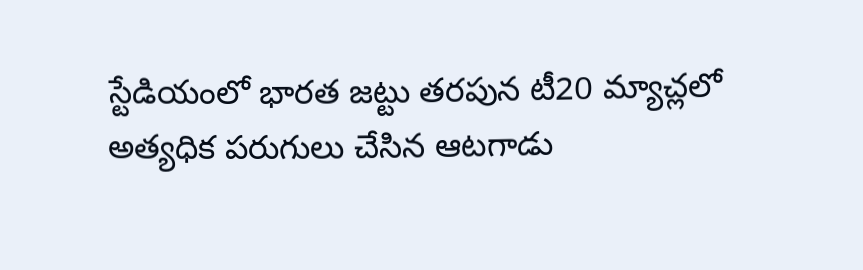స్టేడియంలో భారత జట్టు తరపున టీ20 మ్యాచ్లలో అత్యధిక పరుగులు చేసిన ఆటగాడు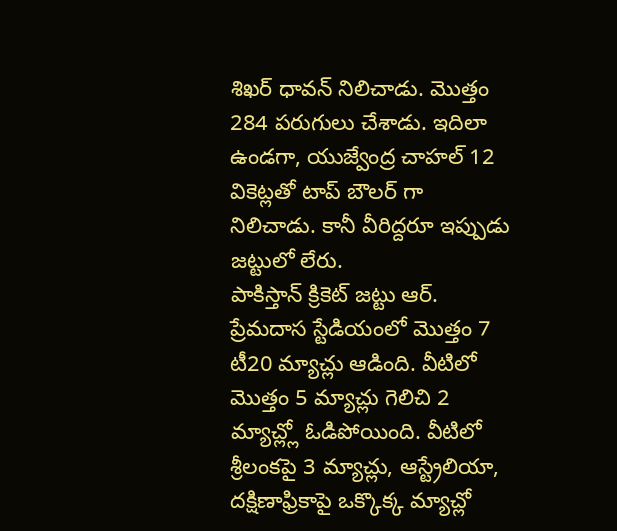శిఖర్ ధావన్ నిలిచాడు. మొత్తం 284 పరుగులు చేశాడు. ఇదిలా ఉండగా, యుజ్వేంద్ర చాహల్ 12 వికెట్లతో టాప్ బౌలర్ గా నిలిచాడు. కానీ వీరిద్దరూ ఇప్పుడు జట్టులో లేరు.
పాకిస్తాన్ క్రికెట్ జట్టు ఆర్. ప్రేమదాస స్టేడియంలో మొత్తం 7 టీ20 మ్యాచ్లు ఆడింది. వీటిలో మొత్తం 5 మ్యాచ్లు గెలిచి 2 మ్యాచ్ల్లో ఓడిపోయింది. వీటిలో శ్రీలంకపై 3 మ్యాచ్లు, ఆస్ట్రేలియా, దక్షిణాఫ్రికాపై ఒక్కొక్క మ్యాచ్లో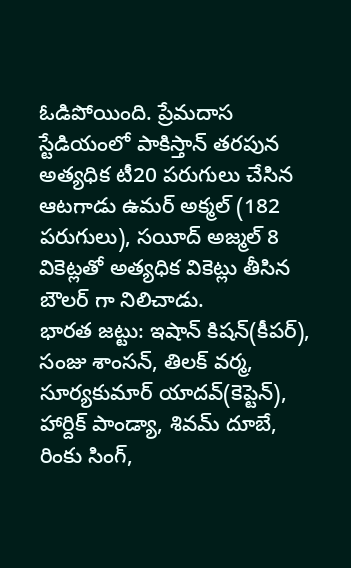ఓడిపోయింది. ప్రేమదాస స్టేడియంలో పాకిస్తాన్ తరపున అత్యధిక టీ20 పరుగులు చేసిన ఆటగాడు ఉమర్ అక్మల్ (182 పరుగులు), సయీద్ అజ్మల్ 8 వికెట్లతో అత్యధిక వికెట్లు తీసిన బౌలర్ గా నిలిచాడు.
భారత జట్టు: ఇషాన్ కిషన్(కీపర్), సంజు శాంసన్, తిలక్ వర్మ, సూర్యకుమార్ యాదవ్(కెప్టెన్), హార్దిక్ పాండ్యా, శివమ్ దూబే, రింకు సింగ్,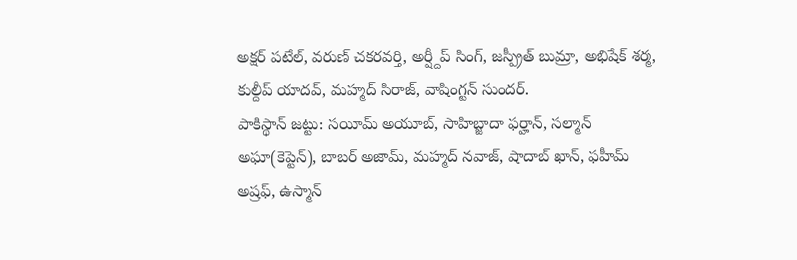అక్షర్ పటేల్, వరుణ్ చకరవర్తి, అర్ష్దీప్ సింగ్, జస్ప్రీత్ బుమ్రా, అభిషేక్ శర్మ, కుల్దీప్ యాదవ్, మహ్మద్ సిరాజ్, వాషింగ్టన్ సుందర్.
పాకిస్థాన్ జట్టు: సయీమ్ అయూబ్, సాహిబ్జాదా ఫర్హాన్, సల్మాన్ అఘా(కెప్టెన్), బాబర్ అజామ్, మహ్మద్ నవాజ్, షాదాబ్ ఖాన్, ఫహీమ్ అష్రఫ్, ఉస్మాన్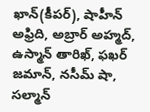ఖాన్(కీపర్), షాహీన్ అఫ్రిది, అబ్రార్ అహ్మద్, ఉస్మాన్ తారిఖ్, ఫఖర్ జమాన్, నసీమ్ షా, సల్మాన్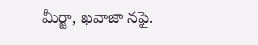మీర్జా, ఖవాజా నఫై.